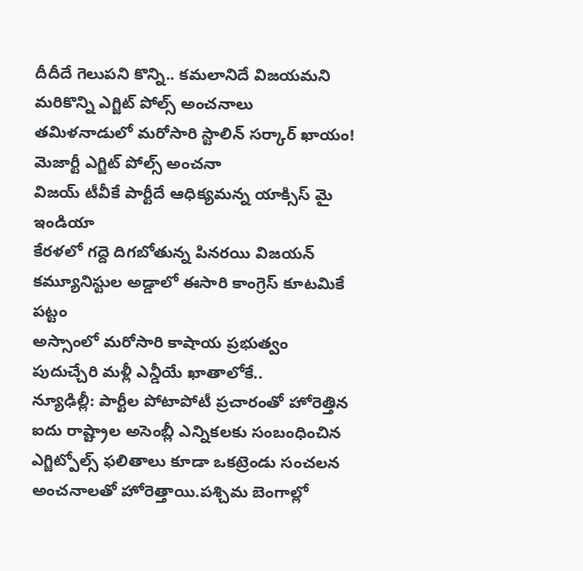దీదీదే గెలుపని కొన్ని.. కమలానిదే విజయమని మరికొన్ని ఎగ్జిట్ పోల్స్ అంచనాలు
తమిళనాడులో మరోసారి స్టాలిన్ సర్కార్ ఖాయం!
మెజార్టీ ఎగ్జిట్ పోల్స్ అంచనా
విజయ్ టీవీకే పార్టీదే ఆధిక్యమన్న యాక్సిస్ మై ఇండియా
కేరళలో గద్దె దిగబోతున్న పినరయి విజయన్
కమ్యూనిస్టుల అడ్డాలో ఈసారి కాంగ్రెస్ కూటమికే పట్టం
అస్సాంలో మరోసారి కాషాయ ప్రభుత్వం
పుదుచ్చేరి మళ్లీ ఎన్డీయే ఖాతాలోకే..
న్యూఢిల్లీ: పార్టీల పోటాపోటీ ప్రచారంతో హోరెత్తిన ఐదు రాష్ట్రాల అసెంబ్లీ ఎన్నికలకు సంబంధించిన ఎగ్జిట్పోల్స్ ఫలితాలు కూడా ఒకట్రెండు సంచలన అంచనాలతో హోరెత్తాయి.పశ్చిమ బెంగాల్లో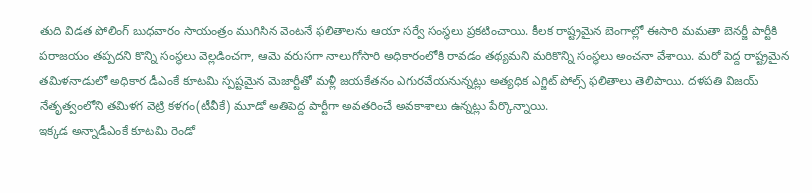తుది విడత పోలింగ్ బుధవారం సాయంత్రం ముగిసిన వెంటనే ఫలితాలను ఆయా సర్వే సంస్థలు ప్రకటించాయి. కీలక రాష్ట్రమైన బెంగాల్లో ఈసారి మమతా బెనర్జీ పార్టీకి పరాజయం తప్పదని కొన్ని సంస్థలు వెల్లడించగా, ఆమె వరుసగా నాలుగోసారి అధికారంలోకి రావడం తథ్యమని మరికొన్ని సంస్థలు అంచనా వేశాయి. మరో పెద్ద రాష్ట్రమైన తమిళనాడులో అధికార డీఎంకే కూటమి స్పష్టమైన మెజార్టీతో మళ్లీ జయకేతనం ఎగురవేయనున్నట్లు అత్యధిక ఎగ్జిట్ పోల్స్ ఫలితాలు తెలిపాయి. దళపతి విజయ్ నేతృత్వంలోని తమిళగ వెట్రి కళగం(టీవీకే) మూడో అతిపెద్ద పార్టీగా అవతరించే అవకాశాలు ఉన్నట్లు పేర్కొన్నాయి.
ఇక్కడ అన్నాడీఎంకే కూటమి రెండో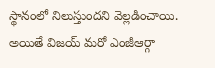స్థానంలో నిలుస్తుందని వెల్లడించాయి. అయితే విజయ్ మరో ఎంజీఆర్గా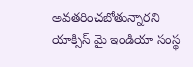అవతరించబోతున్నారని యాక్సిస్ మై ఇండియా సంస్థ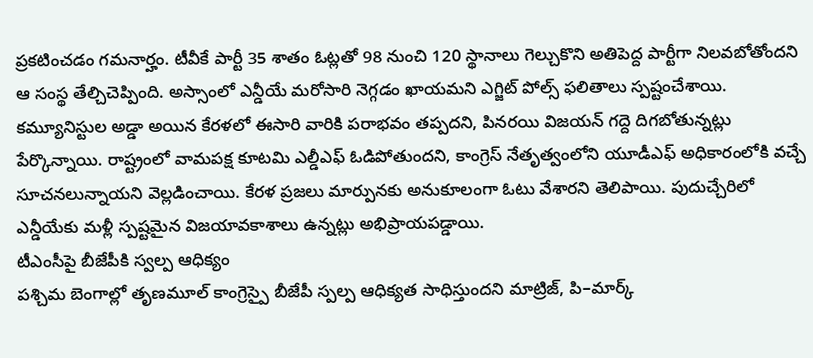ప్రకటించడం గమనార్హం. టీవీకే పార్టీ 35 శాతం ఓట్లతో 98 నుంచి 120 స్థానాలు గెల్చుకొని అతిపెద్ద పార్టీగా నిలవబోతోందని ఆ సంస్థ తేల్చిచెప్పింది. అస్సాంలో ఎన్డీయే మరోసారి నెగ్గడం ఖాయమని ఎగ్జిట్ పోల్స్ ఫలితాలు స్పష్టంచేశాయి. కమ్యూనిస్టుల అడ్డా అయిన కేరళలో ఈసారి వారికి పరాభవం తప్పదని, పినరయి విజయన్ గద్దె దిగబోతున్నట్లు పేర్కొన్నాయి. రాష్ట్రంలో వామపక్ష కూటమి ఎల్డీఎఫ్ ఓడిపోతుందని, కాంగ్రెస్ నేతృత్వంలోని యూడీఎఫ్ అధికారంలోకి వచ్చే సూచనలున్నాయని వెల్లడించాయి. కేరళ ప్రజలు మార్పునకు అనుకూలంగా ఓటు వేశారని తెలిపాయి. పుదుచ్చేరిలో ఎన్డీయేకు మళ్లీ స్పష్టమైన విజయావకాశాలు ఉన్నట్లు అభిప్రాయపడ్డాయి.
టీఎంసీపై బీజేపీకి స్వల్ప ఆధిక్యం
పశ్చిమ బెంగాల్లో తృణమూల్ కాంగ్రెస్పై బీజేపీ స్పల్ప ఆధిక్యత సాధిస్తుందని మాట్రిజ్, పి–మార్క్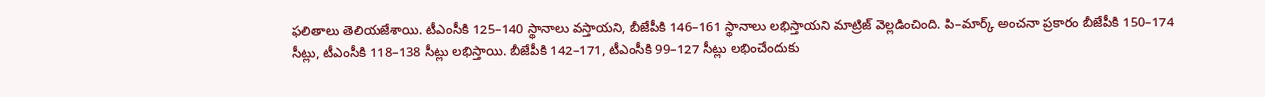ఫలితాలు తెలియజేశాయి. టీఎంసీకి 125–140 స్థానాలు వస్తాయని, బీజేపీకి 146–161 స్థానాలు లభిస్తాయని మాట్రిజ్ వెల్లడించింది. పి–మార్క్ అంచనా ప్రకారం బీజేపీకి 150–174 సీట్లు, టీఎంసీకి 118–138 సీట్లు లభిస్తాయి. బీజేపీకి 142–171, టీఎంసీకి 99–127 సీట్లు లభించేందుకు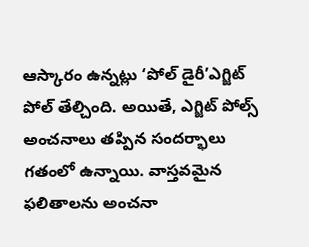ఆస్కారం ఉన్నట్లు ‘పోల్ డైరీ’ఎగ్జిట్ పోల్ తేల్చింది. అయితే, ఎగ్జిట్ పోల్స్ అంచనాలు తప్పిన సందర్భాలు గతంలో ఉన్నాయి. వాస్తవమైన ఫలితాలను అంచనా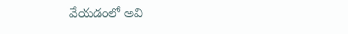వేయడంలో అవి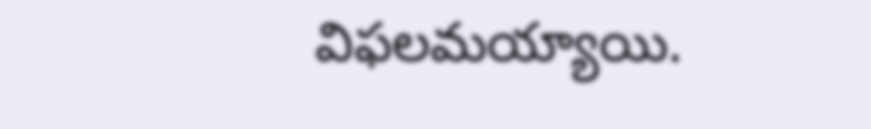విఫలమయ్యాయి.